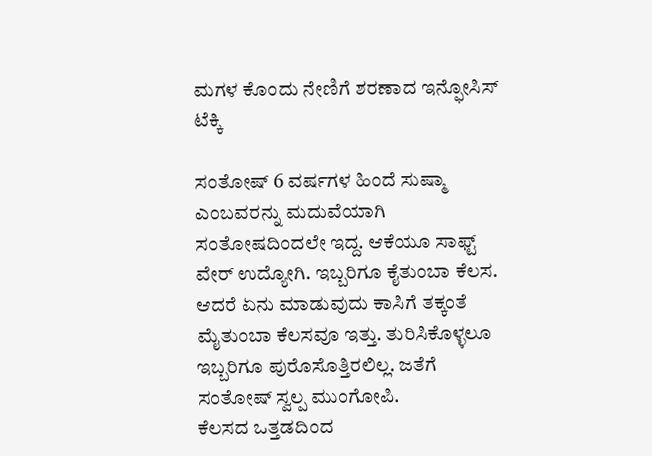ಮಗಳ ಕೊಂದು ನೇಣಿಗೆ ಶರಣಾದ ಇನ್ಫೋಸಿಸ್ ಟೆಕ್ಕಿ

ಸಂತೋಷ್ 6 ವರ್ಷಗಳ ಹಿಂದೆ ಸುಷ್ಮಾ ಎಂಬವರನ್ನು ಮದುವೆಯಾಗಿ ಸಂತೋಷದಿಂದಲೇ ಇದ್ದ. ಆಕೆಯೂ ಸಾಫ್ಟ್ ವೇರ್ ಉದ್ಯೋಗಿ. ಇಬ್ಬರಿಗೂ ಕೈತುಂಬಾ ಕೆಲಸ. ಆದರೆ ಏನು ಮಾಡುವುದು ಕಾಸಿಗೆ ತಕ್ಕಂತೆ ಮೈತುಂಬಾ ಕೆಲಸವೂ ಇತ್ತು. ತುರಿಸಿಕೊಳ್ಳಲೂ ಇಬ್ಬರಿಗೂ ಪುರೊಸೊತ್ತಿರಲಿಲ್ಲ. ಜತೆಗೆ ಸಂತೋಷ್ ಸ್ವಲ್ಪ ಮುಂಗೋಪಿ.
ಕೆಲಸದ ಒತ್ತಡದಿಂದ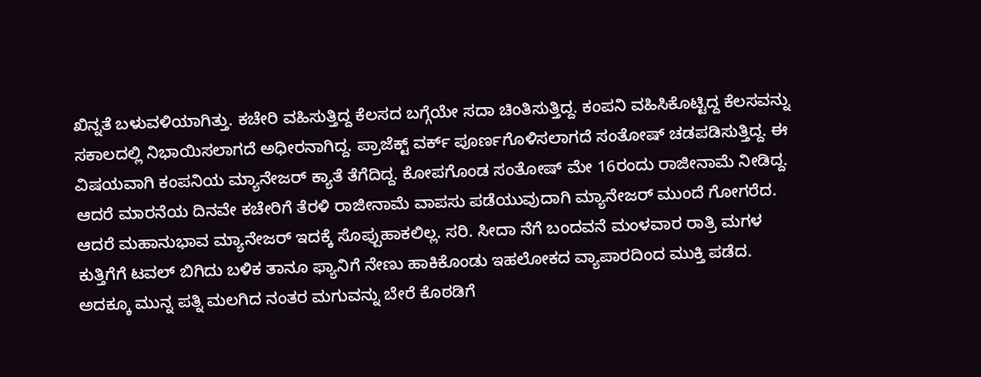ಖಿನ್ನತೆ ಬಳುವಳಿಯಾಗಿತ್ತು. ಕಚೇರಿ ವಹಿಸುತ್ತಿದ್ದ ಕೆಲಸದ ಬಗ್ಗೆಯೇ ಸದಾ ಚಿಂತಿಸುತ್ತಿದ್ದ. ಕಂಪನಿ ವಹಿಸಿಕೊಟ್ಟಿದ್ದ ಕೆಲಸವನ್ನು ಸಕಾಲದಲ್ಲಿ ನಿಭಾಯಿಸಲಾಗದೆ ಅಧೀರನಾಗಿದ್ದ. ಪ್ರಾಜೆಕ್ಟ್ ವರ್ಕ್ ಪೂರ್ಣಗೊಳಿಸಲಾಗದೆ ಸಂತೋಷ್ ಚಡಪಡಿಸುತ್ತಿದ್ದ. ಈ ವಿಷಯವಾಗಿ ಕಂಪನಿಯ ಮ್ಯಾನೇಜರ್ ಕ್ಯಾತೆ ತೆಗೆದಿದ್ದ. ಕೋಪಗೊಂಡ ಸಂತೋಷ್ ಮೇ 16ರಂದು ರಾಜೀನಾಮೆ ನೀಡಿದ್ದ.
ಆದರೆ ಮಾರನೆಯ ದಿನವೇ ಕಚೇರಿಗೆ ತೆರಳಿ ರಾಜೀನಾಮೆ ವಾಪಸು ಪಡೆಯುವುದಾಗಿ ಮ್ಯಾನೇಜರ್ ಮುಂದೆ ಗೋಗರೆದ. ಆದರೆ ಮಹಾನುಭಾವ ಮ್ಯಾನೇಜರ್ ಇದಕ್ಕೆ ಸೊಪ್ಪುಹಾಕಲಿಲ್ಲ. ಸರಿ. ಸೀದಾ ನೆಗೆ ಬಂದವನೆ ಮಂಳವಾರ ರಾತ್ರಿ ಮಗಳ ಕುತ್ತಿಗೆಗೆ ಟವಲ್ ಬಿಗಿದು ಬಳಿಕ ತಾನೂ ಫ್ಯಾನಿಗೆ ನೇಣು ಹಾಕಿಕೊಂಡು ಇಹಲೋಕದ ವ್ಯಾಪಾರದಿಂದ ಮುಕ್ತಿ ಪಡೆದ.
ಅದಕ್ಕೂ ಮುನ್ನ ಪತ್ನಿ ಮಲಗಿದ ನಂತರ ಮಗುವನ್ನು ಬೇರೆ ಕೊಠಡಿಗೆ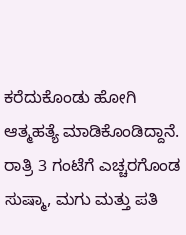ಕರೆದುಕೊಂಡು ಹೋಗಿ ಆತ್ಮಹತ್ಯೆ ಮಾಡಿಕೊಂಡಿದ್ದಾನೆ. ರಾತ್ರಿ 3 ಗಂಟೆಗೆ ಎಚ್ಚರಗೊಂಡ ಸುಷ್ಮಾ, ಮಗು ಮತ್ತು ಪತಿ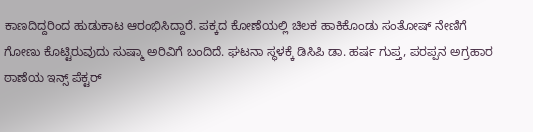ಕಾಣದಿದ್ದರಿಂದ ಹುಡುಕಾಟ ಆರಂಭಿಸಿದ್ದಾರೆ. ಪಕ್ಕದ ಕೋಣೆಯಲ್ಲಿ ಚಿಲಕ ಹಾಕಿಕೊಂಡು ಸಂತೋಷ್ ನೇಣಿಗೆ ಗೋಣು ಕೊಟ್ಟಿರುವುದು ಸುಷ್ಮಾ ಅರಿವಿಗೆ ಬಂದಿದೆ. ಘಟನಾ ಸ್ಥಳಕ್ಕೆ ಡಿಸಿಪಿ ಡಾ. ಹರ್ಷ ಗುಪ್ತ, ಪರಪ್ಪನ ಅಗ್ರಹಾರ ಠಾಣೆಯ ಇನ್ಸ್ ಪೆಕ್ಟರ್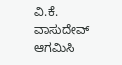ವಿ.ಕೆ. ವಾಸುದೇವ್ ಆಗಮಿಸಿ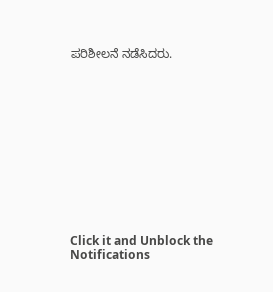ಪರಿಶೀಲನೆ ನಡೆಸಿದರು.












Click it and Unblock the Notifications